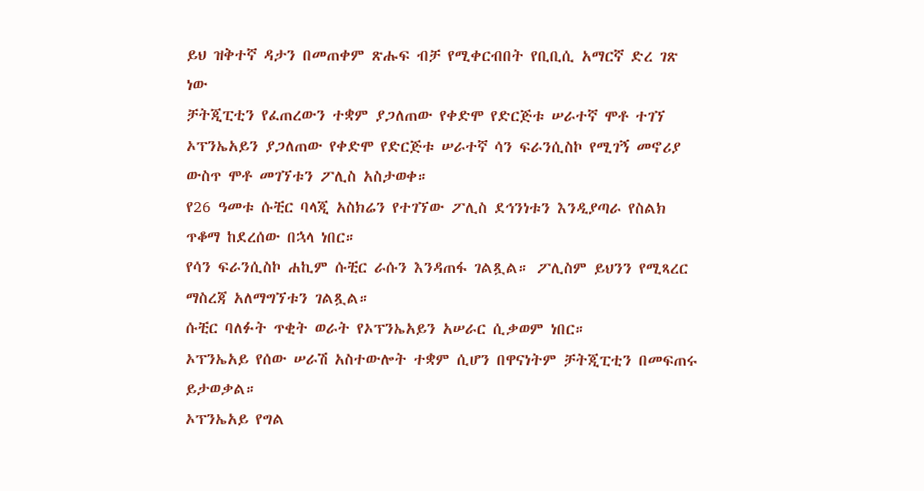ይህ ዝቅተኛ ዳታን በመጠቀም ጽሑፍ ብቻ የሚቀርብበት የቢቢሲ አማርኛ ድረ ገጽ ነው
ቻትጂፒቲን የፈጠረውን ተቋም ያጋለጠው የቀድሞ የድርጅቱ ሠራተኛ ሞቶ ተገኘ
ኦፕንኤአይን ያጋለጠው የቀድሞ የድርጅቱ ሠራተኛ ሳን ፍራንሲስኮ የሚገኝ መኖሪያ ውስጥ ሞቶ መገኘቱን ፖሊስ አስታወቀ።
የ26 ዓመቱ ሱቺር ባላጂ አስክሬን የተገኘው ፖሊስ ደኅንነቱን እንዲያጣራ የስልክ ጥቆማ ከደረሰው በኋላ ነበር።
የሳን ፍራንሲስኮ ሐኪም ሱቺር ራሱን እንዳጠፋ ገልጿል። ፖሊስም ይህንን የሚጻረር ማስረጃ አለማግኘቱን ገልጿል።
ሱቺር ባለፉት ጥቂት ወራት የኦፕንኤአይን አሠራር ሲቃወም ነበር።
ኦፕንኤአይ የሰው ሠራሽ አስተውሎት ተቋም ሲሆን በዋናነትም ቻትጂፒቲን በመፍጠሩ ይታወቃል።
ኦፕንኤአይ የግል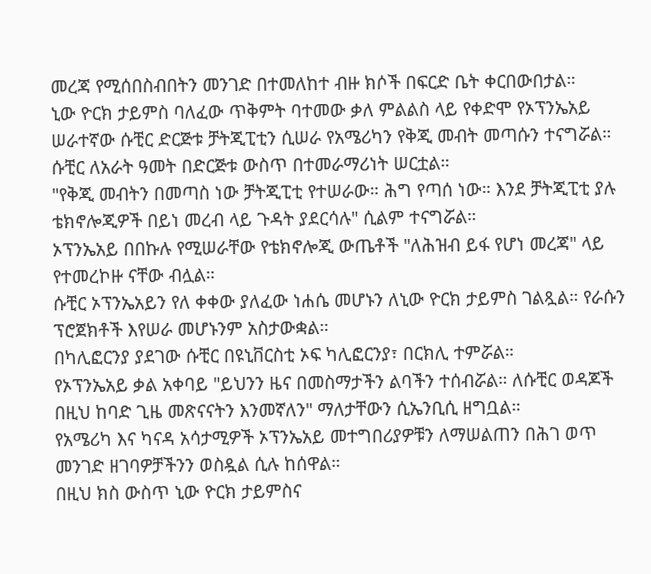መረጃ የሚሰበስብበትን መንገድ በተመለከተ ብዙ ክሶች በፍርድ ቤት ቀርበውበታል።
ኒው ዮርክ ታይምስ ባለፈው ጥቅምት ባተመው ቃለ ምልልስ ላይ የቀድሞ የኦፕንኤአይ ሠራተኛው ሱቺር ድርጅቱ ቻትጂፒቲን ሲሠራ የአሜሪካን የቅጂ መብት መጣሱን ተናግሯል።
ሱቺር ለአራት ዓመት በድርጅቱ ውስጥ በተመራማሪነት ሠርቷል።
"የቅጂ መብትን በመጣስ ነው ቻትጂፒቲ የተሠራው። ሕግ የጣሰ ነው። እንደ ቻትጂፒቲ ያሉ ቴክኖሎጂዎች በይነ መረብ ላይ ጉዳት ያደርሳሉ" ሲልም ተናግሯል።
ኦፕንኤአይ በበኩሉ የሚሠራቸው የቴክኖሎጂ ውጤቶች "ለሕዝብ ይፋ የሆነ መረጃ" ላይ የተመረኮዙ ናቸው ብሏል።
ሱቺር ኦፕንኤአይን የለ ቀቀው ያለፈው ነሐሴ መሆኑን ለኒው ዮርክ ታይምስ ገልጿል። የራሱን ፕሮጀክቶች እየሠራ መሆኑንም አስታውቋል።
በካሊፎርንያ ያደገው ሱቺር በዩኒቨርስቲ ኦፍ ካሊፎርንያ፣ በርክሊ ተምሯል።
የኦፕንኤአይ ቃል አቀባይ "ይህንን ዜና በመስማታችን ልባችን ተሰብሯል። ለሱቺር ወዳጆች በዚህ ከባድ ጊዜ መጽናናትን እንመኛለን" ማለታቸውን ሲኤንቢሲ ዘግቧል።
የአሜሪካ እና ካናዳ አሳታሚዎች ኦፕንኤአይ መተግበሪያዎቹን ለማሠልጠን በሕገ ወጥ መንገድ ዘገባዎቻችንን ወስዷል ሲሉ ከሰዋል።
በዚህ ክስ ውስጥ ኒው ዮርክ ታይምስና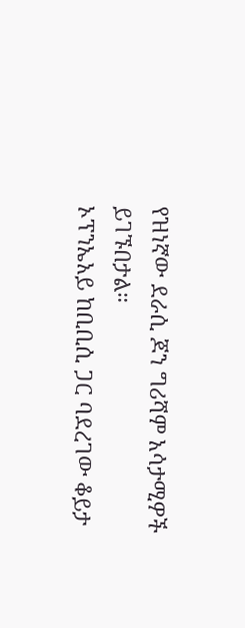የዝነኛው ደራሲ ጆን ግሪሻም አሳታሚዎች ይገኙበታል።
ኦፕንኤአይ ከቢቢሲ ጋር ባደረገው ቆይታ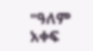"ዓለም አቀፍ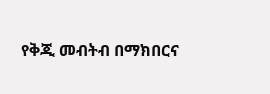የቅጂ መብትብ በማክበርና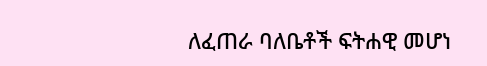ለፈጠራ ባለቤቶች ፍትሐዊ መሆነ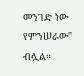መንገድ ነው የምንሠራው" ብሏል።